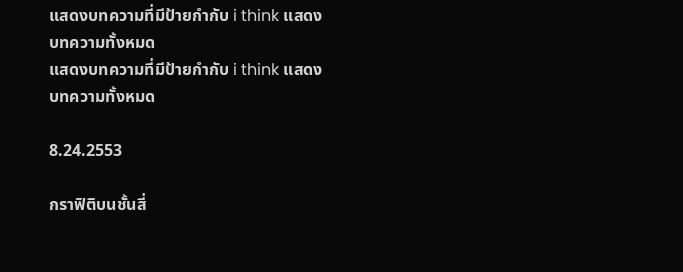แสดงบทความที่มีป้ายกำกับ i think แสดงบทความทั้งหมด
แสดงบทความที่มีป้ายกำกับ i think แสดงบทความทั้งหมด

8.24.2553

กราฟิติบนชั้นสี่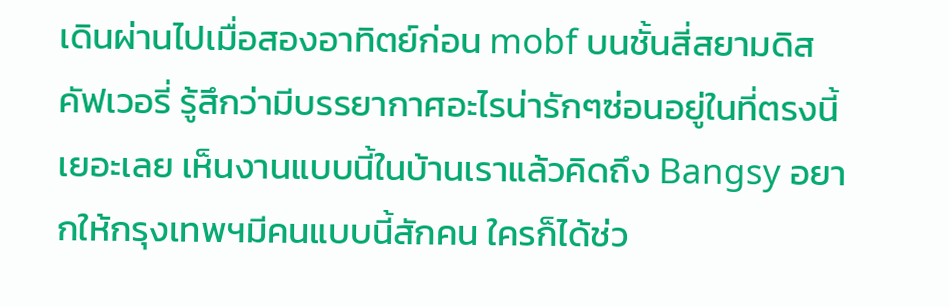เดินผ่านไปเมื่อสองอาทิตย์ก่อน mobf บนชั้นสี่สยามดิสคัฟเวอรี่ รู้สึกว่ามีบรรยากาศอะไรน่ารักๆซ่อนอยู่ในที่ตรงนี้เยอะเลย เห็นงานแบบนี้ในบ้านเราแล้วคิดถึง Bangsy อยากให้กรุงเทพฯมีคนแบบนี้สักคน ใครก็ได้ช่ว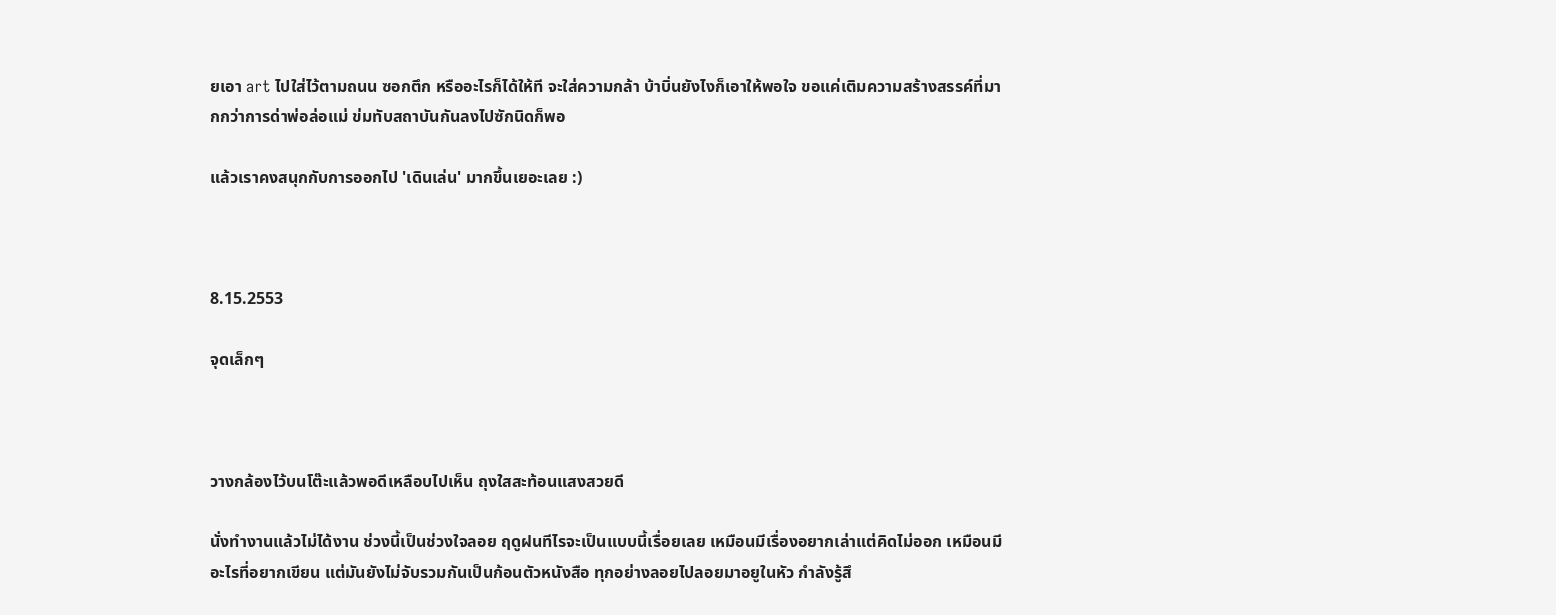ยเอา art ไปใส่ไว้ตามถนน ซอกตึก หรืออะไรก็ได้ให้ที จะใส่ความกล้า บ้าบิ่นยังไงก็เอาให้พอใจ ขอแค่เติมความสร้างสรรค์ที่มากกว่าการด่าพ่อล่อแม่ ข่มทับสถาบันกันลงไปซักนิดก็พอ

แล้วเราคงสนุกกับการออกไป 'เดินเล่น' มากขึ้นเยอะเลย :)



8.15.2553

จุดเล็กๆ



วางกล้องไว้บนโต๊ะแล้วพอดีเหลือบไปเห็น ถุงใสสะท้อนแสงสวยดี

นั่งทำงานแล้วไม่ได้งาน ช่วงนี้เป็นช่วงใจลอย ฤดูฝนทีไรจะเป็นแบบนี้เรื่อยเลย เหมือนมีเรื่องอยากเล่าแต่คิดไม่ออก เหมือนมีอะไรที่อยากเขียน แต่มันยังไม่จับรวมกันเป็นก้อนตัวหนังสือ ทุกอย่างลอยไปลอยมาอยูในหัว กำลังรู้สึ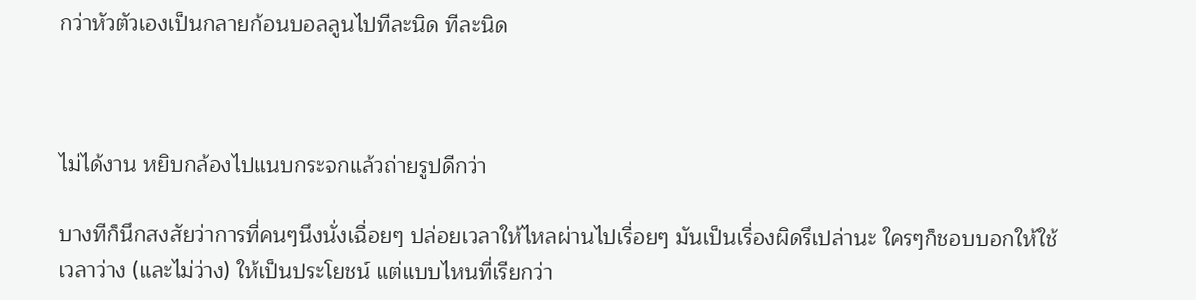กว่าหัวตัวเองเป็นกลายก้อนบอลลูนไปทีละนิด ทีละนิด



ไม่ได้งาน หยิบกล้องไปแนบกระจกแล้วถ่ายรูปดีกว่า

บางทีก็นึกสงสัยว่าการที่คนๆนึงนั่งเฉื่อยๆ ปล่อยเวลาให้ไหลผ่านไปเรื่อยๆ มันเป็นเรื่องผิดรึเปล่านะ ใครๆก็ชอบบอกให้ใช้เวลาว่าง (และไม่ว่าง) ให้เป็นประโยชน์ แต่แบบไหนที่เรียกว่า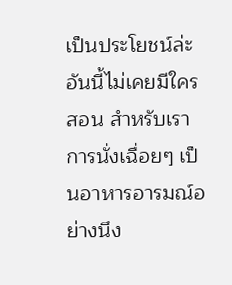เป็นประโยชน์ล่ะ อันนี้ไม่เคยมีใครสอน สำหรับเราการนั่งเฉื่อยๆ เป็นอาหารอารมณ์อย่างนึง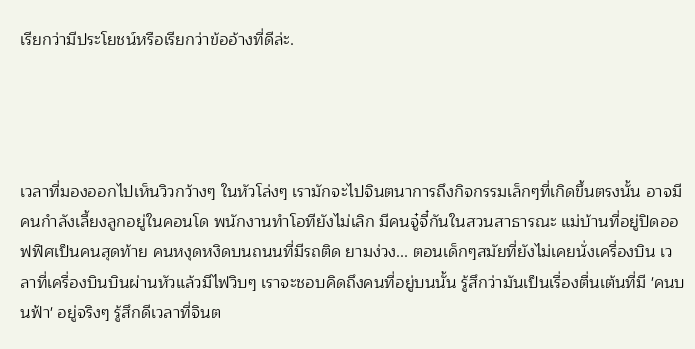เรียกว่ามีประโยชน์หรือเรียกว่าข้ออ้างที่ดีล่ะ.




เวลาที่มองออกไปเห็นวิวกว้างๆ ในหัวโล่งๆ เรามักจะไปจินตนาการถึงกิจกรรมเล็กๆที่เกิดขึ้นตรงนั้น อาจมีคนกำลังเลี้ยงลูกอยู่ในคอนโด พนักงานทำโอทียังไม่เลิก มีคนจู๋จี๋กันในสวนสาธารณะ แม่บ้านที่อยู่ปิดออฟฟิศเป็นคนสุดท้าย คนหงุดหงิดบนถนนที่มีรถติด ยามง่วง... ตอนเด็กๆสมัยที่ยังไม่เคยนั่งเครื่องบิน เวลาที่เครื่องบินบินผ่านหัวแล้วมีไฟวิบๆ เราจะชอบคิดถึงคนที่อยู่บนนั้น รู้สึกว่ามันเป็นเรื่องตื่นเต้นที่มี 'คนบนฟ้า' อยู่จริงๆ รู้สึกดีเวลาที่จินต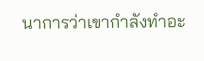นาการว่าเขากำลังทำอะ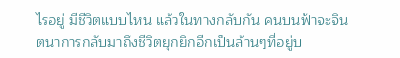ไรอยู่ มีชีวิตแบบไหน แล้วในทางกลับกัน คนบนฟ้าจะจินตนาการกลับมาถึงชีวิตยุกยิกอีกเป็นล้านๆที่อยู่บ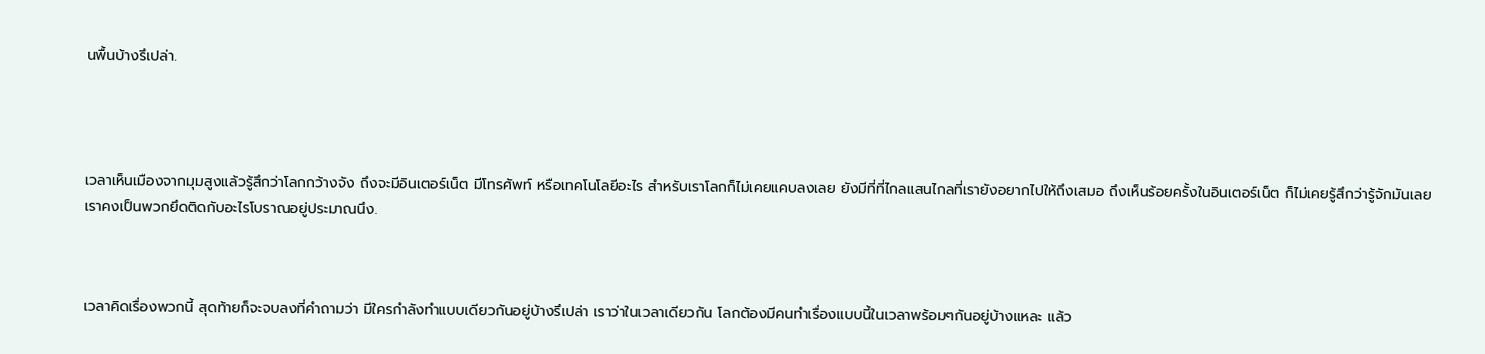นพื้นบ้างรึเปล่า.




เวลาเห็นเมืองจากมุมสูงแล้วรู้สึกว่าโลกกว้างจัง ถึงจะมีอินเตอร์เน็ต มีโทรศัพท์ หรือเทคโนโลยีอะไร สำหรับเราโลกก็ไม่เคยแคบลงเลย ยังมีที่ที่ไกลแสนไกลที่เรายังอยากไปให้ถึงเสมอ ถึงเห็นร้อยครั้งในอินเตอร์เน็ต ก็ไม่เคยรู้สึกว่ารู้จักมันเลย เราคงเป็นพวกยึดติดกับอะไรโบราณอยู่ประมาณนึง.



เวลาคิดเรื่องพวกนี้ สุดท้ายก็จะจบลงที่คำถามว่า มีใครกำลังทำแบบเดียวกันอยู่บ้างรึเปล่า เราว่าในเวลาเดียวกัน โลกต้องมีคนทำเรื่องแบบนี้ในเวลาพร้อมๆกันอยู่บ้างแหละ แล้ว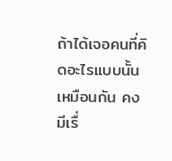ถ้าได้เจอคนที่คิดอะไรแบบนั้นเหมือนกัน คงมีเรื่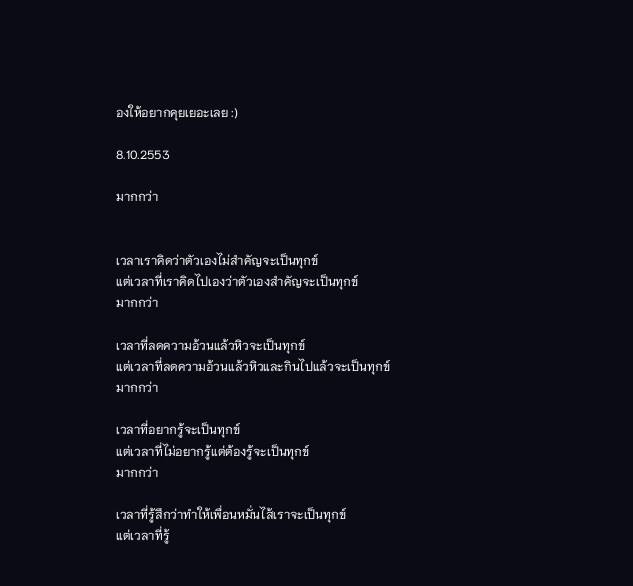องให้อยากคุยเยอะเลย :)

8.10.2553

มากกว่า


เวลาเราคิดว่าตัวเองไม่สำคัญจะเป็นทุกข์
แต่เวลาที่เราคิดไปเองว่าตัวเองสำคัญจะเป็นทุกข์
มากกว่า

เวลาที่ลดความอ้วนแล้วหิวจะเป็นทุกข์
แต่เวลาที่ลดความอ้วนแล้วหิวและกินไปแล้วจะเป็นทุกข์
มากกว่า

เวลาที่อยากรู้จะเป็นทุกข์
แต่เวลาที่ไม่อยากรู้แต่ต้องรู้จะเป็นทุกข์
มากกว่า

เวลาที่รู้สึกว่าทำให้เพื่อนหมั่นไส้เราจะเป็นทุกข์
แต่เวลาที่รู้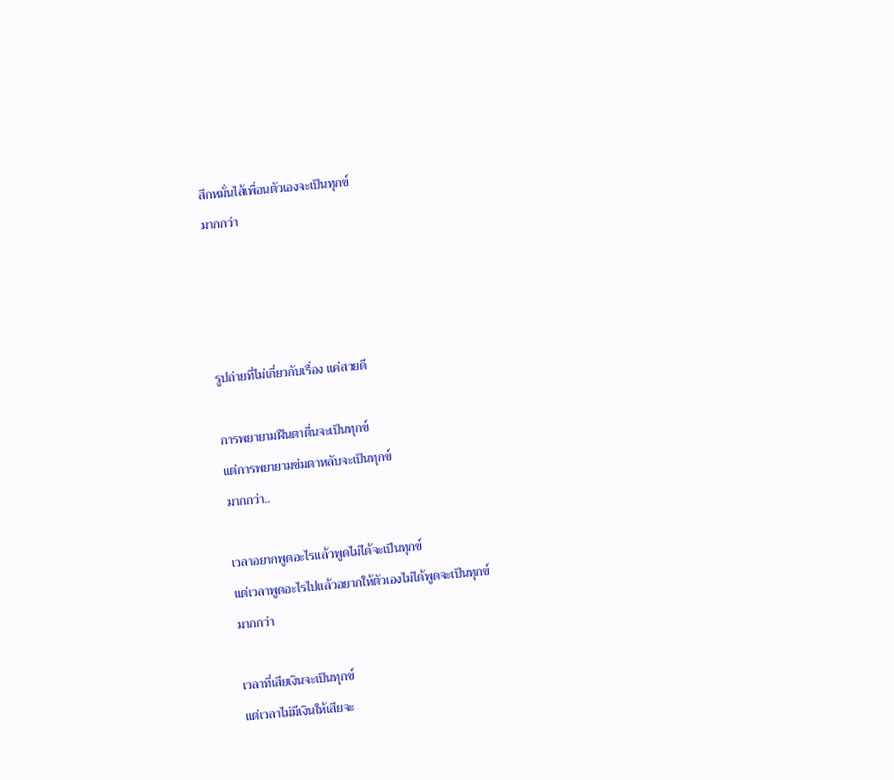สึกหมั่นไส้เพื่อนตัวเองจะเป็นทุกข์
มากกว่า




รูปถ่ายที่ไม่เกี่ยวกับเรื่อง แค่สวยดี

การพยายามฝืนตาตื่นจะเป็นทุกข์
แต่การพยายามข่มตาหลับจะเป็นทุกข์
มากกว่า..

เวลาอยากพูดอะไรแล้วพูดไม่ได้จะเป็นทุกข์
แต่เวลาพูดอะไรไปแล้วอยากให้ตัวเองไม่ได้พูดจะเป็นทุกข์
มากกว่า

เวลาที่เสียเงินจะเป็นทุกข์
แต่เวลาไม่มีเงินให้เสียจะ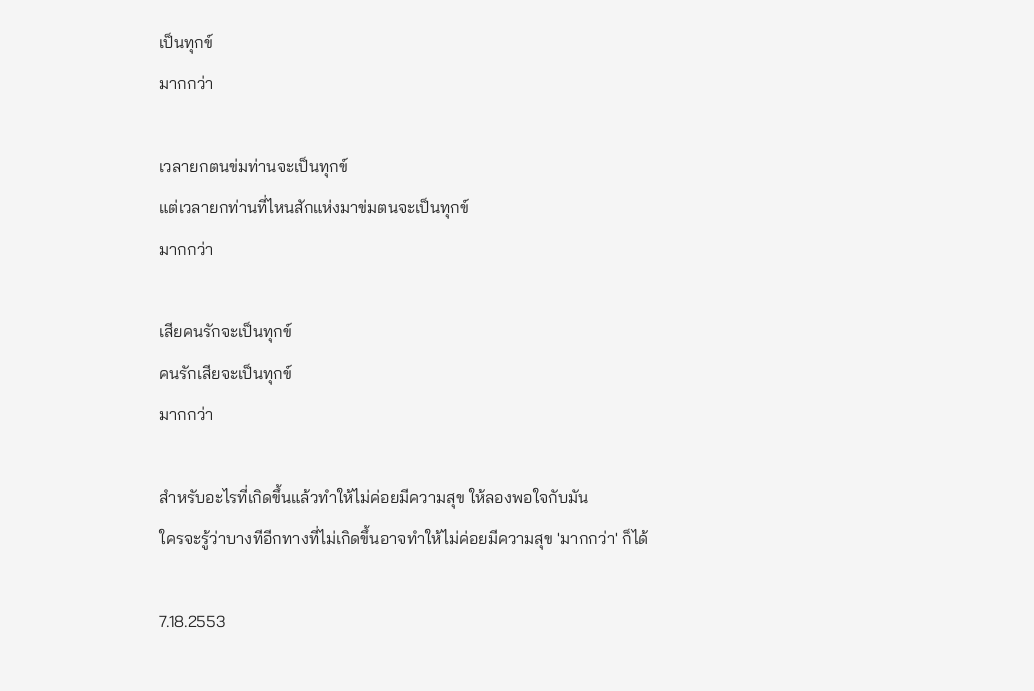เป็นทุกข์
มากกว่า

เวลายกตนข่มท่านจะเป็นทุกข์
แต่เวลายกท่านที่ไหนสักแห่งมาข่มตนจะเป็นทุกข์
มากกว่า

เสียคนรักจะเป็นทุกข์
คนรักเสียจะเป็นทุกข์
มากกว่า

สำหรับอะไรที่เกิดขึ้นแล้วทำให้ไม่ค่อยมีความสุข ให้ลองพอใจกับมัน
ใครจะรู้ว่าบางทีอีกทางที่ไม่เกิดขึ้นอาจทำให้ไม่ค่อยมีความสุข 'มากกว่า' ก็ได้

7.18.2553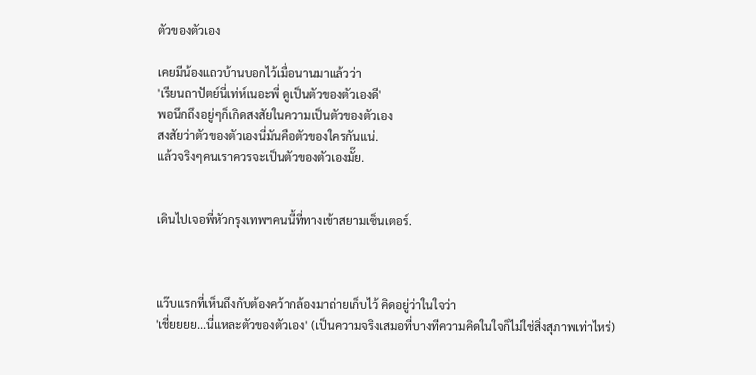ตัวของตัวเอง

เคยมีน้องแถวบ้านบอกไว้เมื่อนานมาแล้วว่า
'เรียนถาปัตย์นี่เท่ห์เนอะพี่ ดูเป็นตัวของตัวเองดี'
พอนึกถึงอยู่ๆก็เกิดสงสัยในความเป็นตัวของตัวเอง
สงสัยว่าตัวของตัวเองนี่มันคือตัวของใครกันแน่.
แล้วจริงๆคนเราควรจะเป็นตัวของตัวเองมั๊ย.


เดินไปเจอพี่หัวกรุงเทพฯคนนี้ที่ทางเข้าสยามเซ็นเตอร์.



แว๊บแรกที่เห็นถึงกับต้องคว้ากล้องมาถ่ายเก็บไว้ คิดอยู่ว่าในใจว่า
'เชี่ยยยย...นี่แหละตัวของตัวเอง' (เป็นความจริงเสมอที่บางทีความคิดในใจก็ไม่ใช่สิ่งสุภาพเท่าไหร่)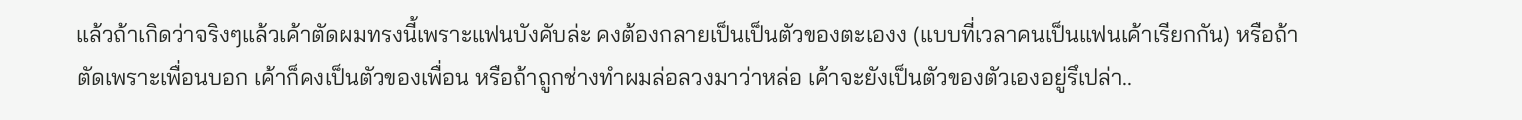แล้วถ้าเกิดว่าจริงๆแล้วเค้าตัดผมทรงนี้เพราะแฟนบังคับล่ะ คงต้องกลายเป็นเป็นตัวของตะเองง (แบบที่เวลาคนเป็นแฟนเค้าเรียกกัน) หรือถ้าตัดเพราะเพื่อนบอก เค้าก็คงเป็นตัวของเพื่อน หรือถ้าถูกช่างทำผมล่อลวงมาว่าหล่อ เค้าจะยังเป็นตัวของตัวเองอยู่รึเปล่า..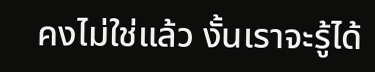คงไม่ใช่แล้ว งั้นเราจะรู้ได้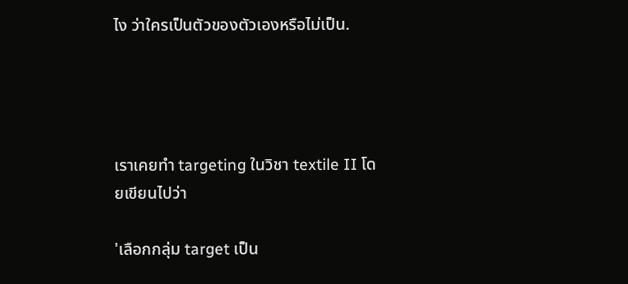ไง ว่าใครเป็นตัวของตัวเองหรือไม่เป็น.




เราเคยทำ targeting ในวิชา textile II โดยเขียนไปว่า

'เลือกกลุ่ม target เป็น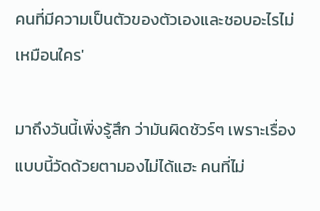คนที่มีความเป็นตัวของตัวเองและชอบอะไรไม่เหมือนใคร'

มาถึงวันนี้เพิ่งรู้สึก ว่ามันผิดชัวร์ๆ เพราะเรื่องแบบนี้วัดด้วยตามองไม่ได้แฮะ คนที่ไม่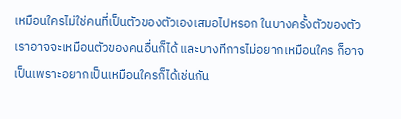เหมือนใครไม่ใช่คนที่เป็นตัวของตัวเองเสมอไปหรอก ในบางครั้งตัวของตัวเราอาจจะเหมือนตัวของคนอื่นก็ได้ และบางทีการไม่อยากเหมือนใคร ก็อาจเป็นเพราะอยากเป็นเหมือนใครก็ได้เช่นกัน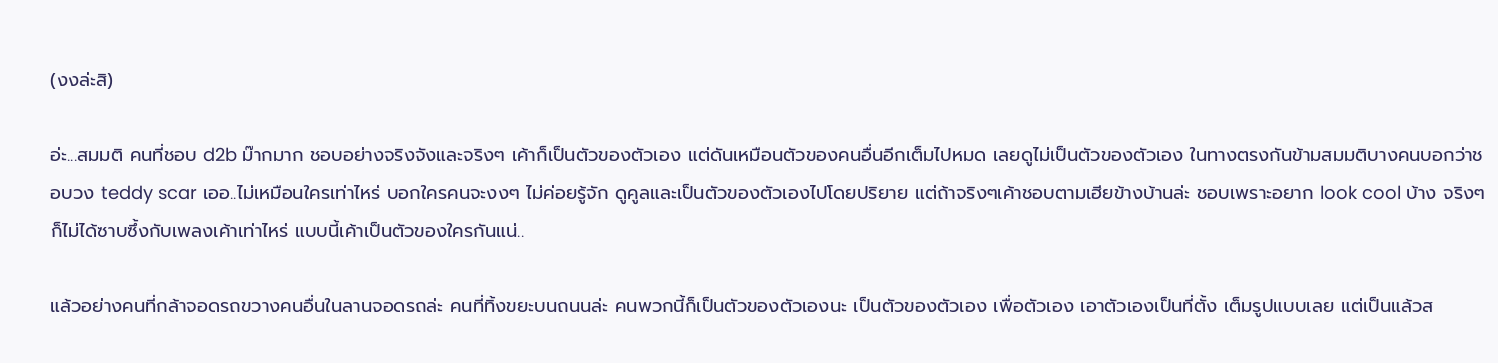(งงล่ะสิ)

อ่ะ...สมมติ คนที่ชอบ d2b ม๊ากมาก ชอบอย่างจริงจังและจริงๆ เค้าก็เป็นตัวของตัวเอง แต่ดันเหมือนตัวของคนอื่นอีกเต็มไปหมด เลยดูไม่เป็นตัวของตัวเอง ในทางตรงกันข้ามสมมติบางคนบอกว่าชอบวง teddy scar เออ..ไม่เหมือนใครเท่าไหร่ บอกใครคนจะงงๆ ไม่ค่อยรู้จัก ดูคูลและเป็นตัวของตัวเองไปโดยปริยาย แต่ถ้าจริงๆเค้าชอบตามเฮียข้างบ้านล่ะ ชอบเพราะอยาก look cool บ้าง จริงๆก็ไม่ได้ซาบซึ้งกับเพลงเค้าเท่าไหร่ แบบนี้เค้าเป็นตัวของใครกันแน่..

แล้วอย่างคนที่กล้าจอดรถขวางคนอื่นในลานจอดรถล่ะ คนที่ทิ้งขยะบนถนนล่ะ คนพวกนี้ก็เป็นตัวของตัวเองนะ เป็นตัวของตัวเอง เพื่อตัวเอง เอาตัวเองเป็นที่ตั้ง เต็มรูปแบบเลย แต่เป็นแล้วส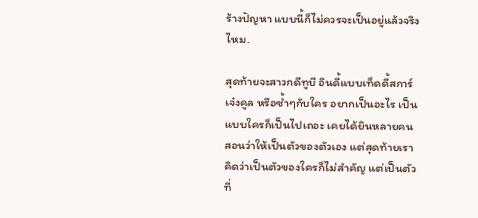ร้างปัญหา แบบนี้ก็ไม่ควรจะเป็นอยู่แล้วจริงไหม.

สุดท้ายจะสาวกดีทูบี อินดี้แบบเท็ดดี้สการ์ เจ๋งคูล หรือซ้ำๆกับใคร อยากเป็นอะไร เป็นแบบใครก็เป็นไปเถอะ เคยได้ยินหลายคนสอนว่าให้เป็นตัวของตัวเอง แต่สุดท้ายเราคิดว่าเป็นตัวของใครก็ไม่สำคัญ แต่เป็นตัวที่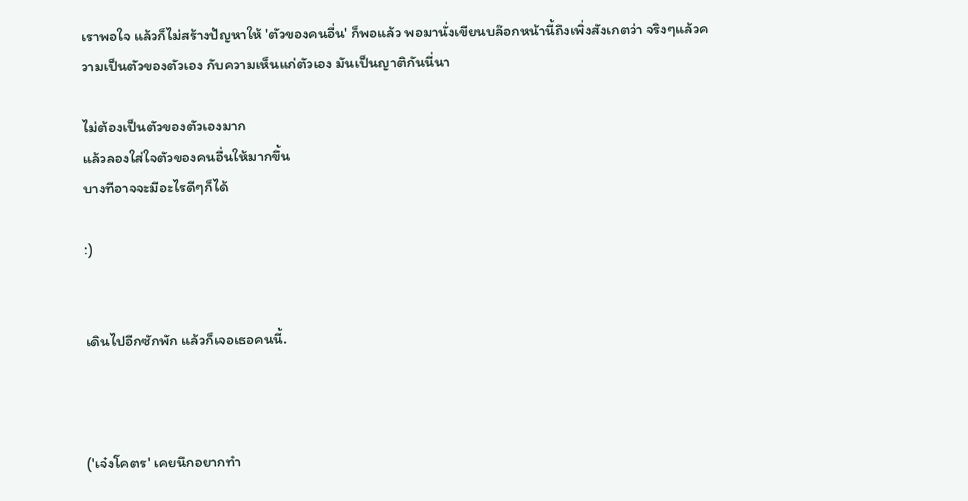เราพอใจ แล้วก็ไม่สร้างปัญหาให้ 'ตัวของคนอื่น' ก็พอแล้ว พอมานั่งเขียนบล๊อกหน้านี้ถึงเพิ่งสังเกตว่า จริงๆแล้วความเป็นตัวของตัวเอง กับความเห็นแก่ตัวเอง มันเป็นญาติกันนี่นา

ไม่ต้องเป็นตัวของตัวเองมาก
แล้วลองใส่ใจตัวของคนอื่นให้มากขึ้น
บางทีอาจจะมีอะไรดีๆก็ได้

:)


เดินไปอีกซักพัก แล้วก็เจอเธอคนนี้.



('เจ๋งโคตร' เคยนึกอยากทำ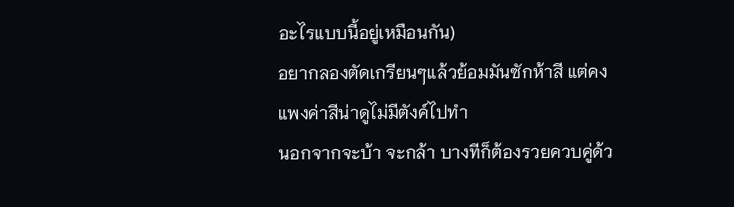อะไรแบบนี้อยู่เหมือนกัน)
อยากลองตัดเกรียนๆแล้วย้อมมันซักห้าสี แต่คงแพงค่าสีน่าดูไม่มีตังค์ไปทำ
นอกจากจะบ้า จะกล้า บางทีก็ต้องรวยควบคู่ด้ว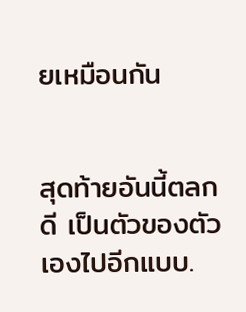ยเหมือนกัน


สุดท้ายอันนี้ตลกดี เป็นตัวของตัวเองไปอีกแบบ.